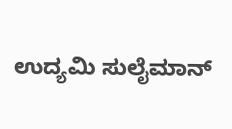ಉದ್ಯಮಿ ಸುಲೈಮಾನ್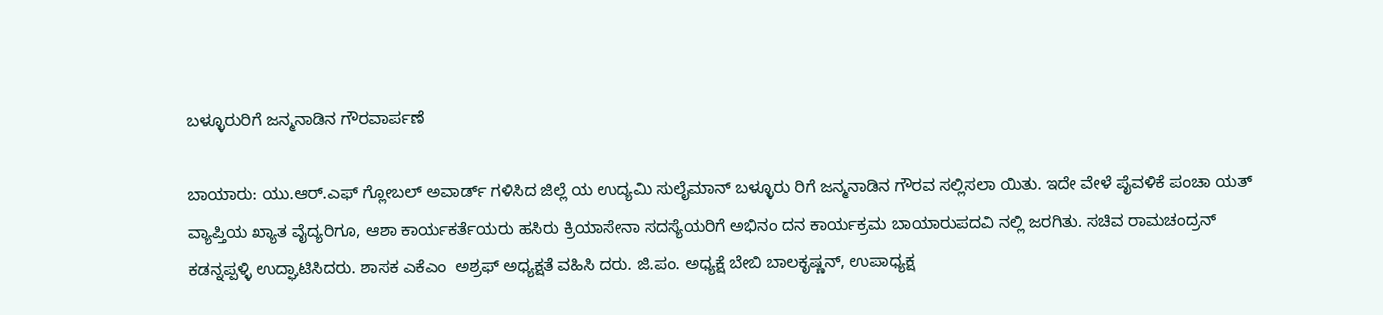ಬಳ್ಳೂರುರಿಗೆ ಜನ್ಮನಾಡಿನ ಗೌರವಾರ್ಪಣೆ

ಬಾಯಾರು: ಯು.ಆರ್.ಎಫ್ ಗ್ಲೋಬಲ್ ಅವಾರ್ಡ್ ಗಳಿಸಿದ ಜಿಲ್ಲೆ ಯ ಉದ್ಯಮಿ ಸುಲೈಮಾನ್ ಬಳ್ಳೂರು ರಿಗೆ ಜನ್ಮನಾಡಿನ ಗೌರವ ಸಲ್ಲಿಸಲಾ ಯಿತು. ಇದೇ ವೇಳೆ ಪೈವಳಿಕೆ ಪಂಚಾ ಯತ್ ವ್ಯಾಪ್ತಿಯ ಖ್ಯಾತ ವೈದ್ಯರಿಗೂ, ಆಶಾ ಕಾರ್ಯಕರ್ತೆಯರು ಹಸಿರು ಕ್ರಿಯಾಸೇನಾ ಸದಸ್ಯೆಯರಿಗೆ ಅಭಿನಂ ದನ ಕಾರ್ಯಕ್ರಮ ಬಾಯಾರುಪದವಿ ನಲ್ಲಿ ಜರಗಿತು. ಸಚಿವ ರಾಮಚಂದ್ರನ್ ಕಡನ್ನಪ್ಪಳ್ಳಿ ಉದ್ಘಾಟಿಸಿದರು. ಶಾಸಕ ಎಕೆಎಂ  ಅಶ್ರಫ್ ಅಧ್ಯಕ್ಷತೆ ವಹಿಸಿ ದರು. ಜಿ.ಪಂ. ಅಧ್ಯಕ್ಷೆ ಬೇಬಿ ಬಾಲಕೃಷ್ಣನ್, ಉಪಾಧ್ಯಕ್ಷ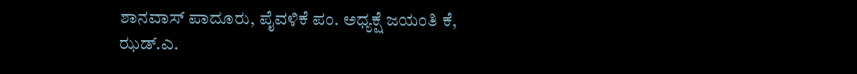ಶಾನವಾಸ್ ಪಾದೂರು, ಪೈವಳಿಕೆ ಪಂ. ಅಧ್ಯಕ್ಷೆ ಜಯಂತಿ ಕೆ, ಝಡ್.ಎ.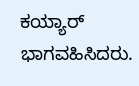ಕಯ್ಯಾರ್ ಭಾಗವಹಿಸಿದರು.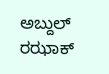ಅಬ್ದುಲ್ ರಝಾಕ್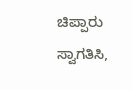ಚಿಪ್ಪಾರು ಸ್ವಾಗತಿಸಿ,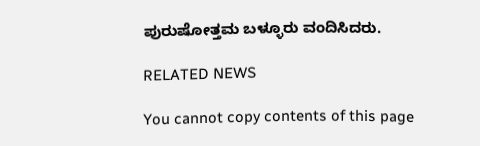ಪುರುಷೋತ್ತಮ ಬಳ್ಳೂರು ವಂದಿಸಿದರು.

RELATED NEWS

You cannot copy contents of this page